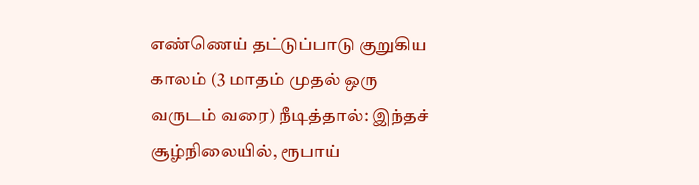எண்ணெய் தட்டுப்பாடு குறுகிய காலம் (3 மாதம் முதல் ஒரு வருடம் வரை) நீடித்தால்: இந்தச் சூழ்நிலையில், ரூபாய்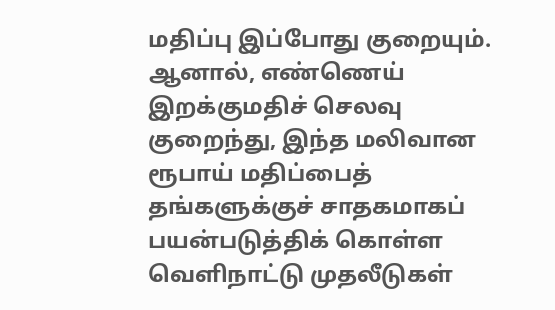மதிப்பு இப்போது குறையும்.
ஆனால், எண்ணெய் இறக்குமதிச் செலவு குறைந்து, இந்த மலிவான ரூபாய் மதிப்பைத் தங்களுக்குச் சாதகமாகப் பயன்படுத்திக் கொள்ள வெளிநாட்டு முதலீடுகள்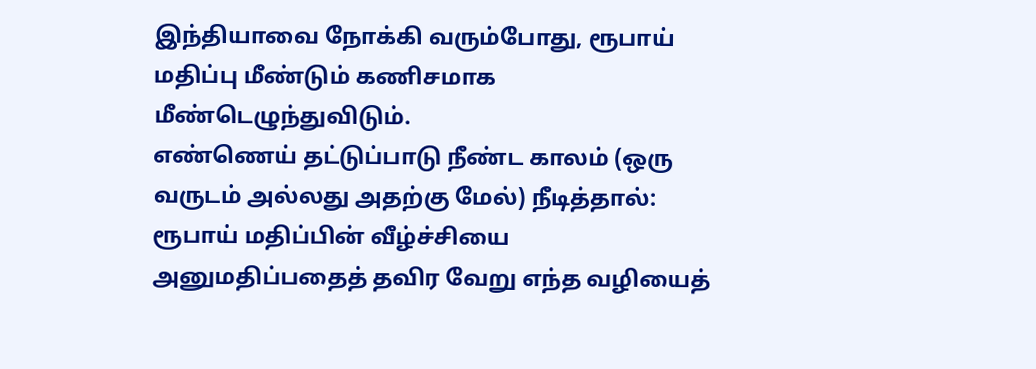இந்தியாவை நோக்கி வரும்போது, ரூபாய் மதிப்பு மீண்டும் கணிசமாக மீண்டெழுந்துவிடும்.
எண்ணெய் தட்டுப்பாடு நீண்ட காலம் (ஒரு வருடம் அல்லது அதற்கு மேல்) நீடித்தால்: ரூபாய் மதிப்பின் வீழ்ச்சியை அனுமதிப்பதைத் தவிர வேறு எந்த வழியைத்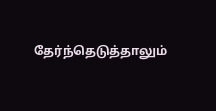தேர்ந்தெடுத்தாலும்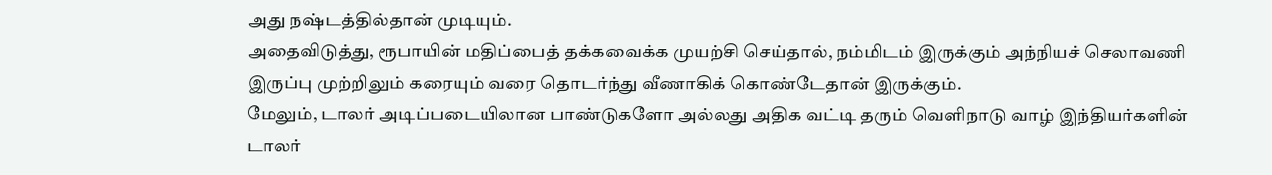அது நஷ்டத்தில்தான் முடியும்.
அதைவிடுத்து, ரூபாயின் மதிப்பைத் தக்கவைக்க முயற்சி செய்தால், நம்மிடம் இருக்கும் அந்நியச் செலாவணி இருப்பு முற்றிலும் கரையும் வரை தொடர்ந்து வீணாகிக் கொண்டேதான் இருக்கும்.
மேலும், டாலர் அடிப்படையிலான பாண்டுகளோ அல்லது அதிக வட்டி தரும் வெளிநாடு வாழ் இந்தியர்களின் டாலர்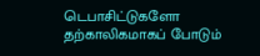டெபாசிட்டுகளோ தற்காலிகமாகப் போடும்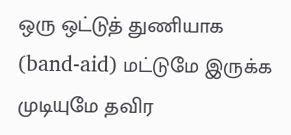ஒரு ஒட்டுத் துணியாக (band-aid) மட்டுமே இருக்க முடியுமே தவிர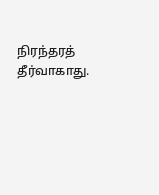நிரந்தரத் தீர்வாகாது.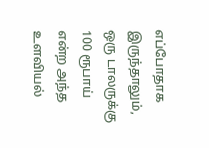எப்போதாக இருந்தாலும், ஒரு டாலருக்கு 100 ரூபாய் என்ற அந்த உளவியல்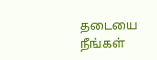தடையை நீங்கள்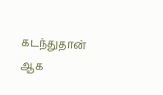கடந்துதான் ஆக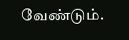வேண்டும்.